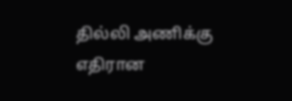தில்லி அணிக்கு எதிரான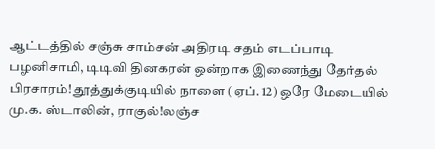ஆட்டத்தில் சஞ்சு சாம்சன் அதிரடி சதம் எடப்பாடி பழனிசாமி, டிடிவி தினகரன் ஒன்றாக இணைந்து தேர்தல் பிரசாரம்! தூத்துக்குடியில் நாளை (ஏப். 12) ஒரே மேடையில் மு.க. ஸ்டாலின், ராகுல்!லஞ்ச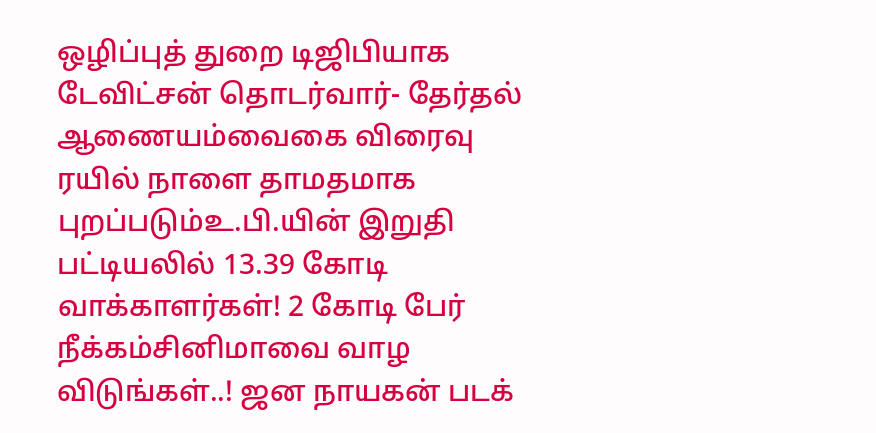ஒழிப்புத் துறை டிஜிபியாக டேவிட்சன் தொடர்வார்- தேர்தல் ஆணையம்வைகை விரைவு ரயில் நாளை தாமதமாக புறப்படும்உ.பி.யின் இறுதி பட்டியலில் 13.39 கோடி வாக்காளர்கள்! 2 கோடி பேர் நீக்கம்சினிமாவை வாழ விடுங்கள்..! ஜன நாயகன் படக்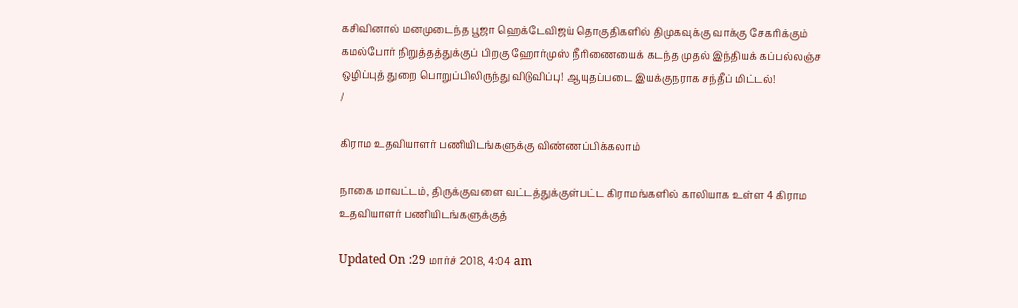கசிவினால் மனமுடைந்த பூஜா ஹெக்டேவிஜய் தொகுதிகளில் திமுகவுக்கு வாக்கு சேகரிக்கும் கமல்போர் நிறுத்தத்துக்குப் பிறகு ஹோர்முஸ் நீரிணையைக் கடந்த முதல் இந்தியக் கப்பல்லஞ்ச ஒழிப்புத் துறை பொறுப்பிலிருந்து விடுவிப்பு! ஆயுதப்படை இயக்குநராக சந்தீப் மிட்டல்!
/

கிராம உதவியாளர் பணியிடங்களுக்கு விண்ணப்பிக்கலாம்

நாகை மாவட்டம், திருக்குவளை வட்டத்துக்குள்பட்ட கிராமங்களில் காலியாக உள்ள 4 கிராம உதவியாளர் பணியிடங்களுக்குத்

Updated On :29 மார்ச் 2018, 4:04 am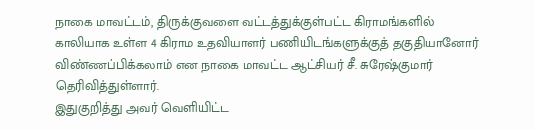நாகை மாவட்டம், திருக்குவளை வட்டத்துக்குள்பட்ட கிராமங்களில் காலியாக உள்ள 4 கிராம உதவியாளர் பணியிடங்களுக்குத் தகுதியானோர் விண்ணப்பிக்கலாம் என நாகை மாவட்ட ஆட்சியர் சீ. சுரேஷ்குமார் தெரிவித்துள்ளார்.
இதுகுறித்து அவர் வெளியிட்ட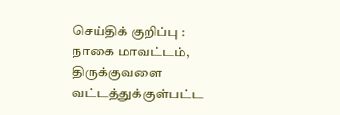செய்திக் குறிப்பு :
நாகை மாவட்டம், திருக்குவளை வட்டத்துக்குள்பட்ட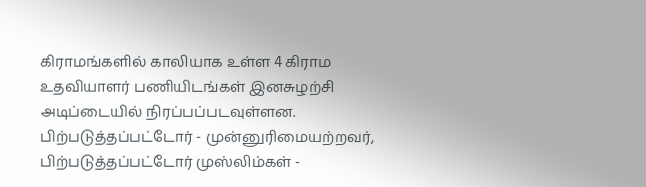கிராமங்களில் காலியாக உள்ள 4 கிராம உதவியாளர் பணியிடங்கள் இனசுழற்சி அடிப்டையில் நிரப்பப்படவுள்ளன.
பிற்படுத்தப்பட்டோர் - முன்னுரிமையற்றவர், பிற்படுத்தப்பட்டோர் முஸ்லிம்கள் -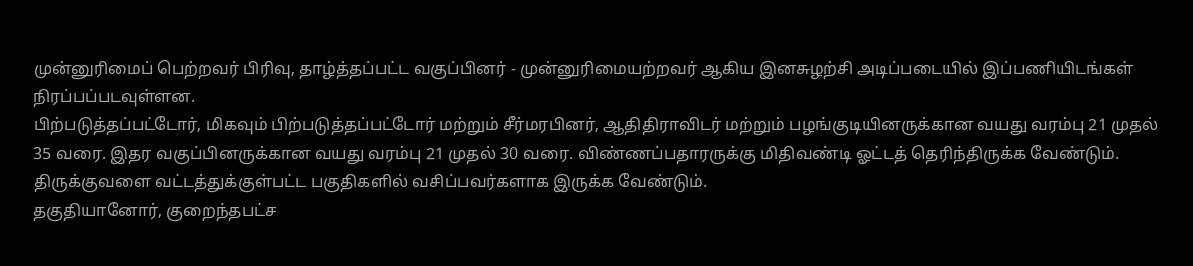முன்னுரிமைப் பெற்றவர் பிரிவு, தாழ்த்தப்பட்ட வகுப்பினர் - முன்னுரிமையற்றவர் ஆகிய இனசுழற்சி அடிப்படையில் இப்பணியிடங்கள் நிரப்பப்படவுள்ளன.
பிற்படுத்தப்பட்டோர், மிகவும் பிற்படுத்தப்பட்டோர் மற்றும் சீர்மரபினர், ஆதிதிராவிடர் மற்றும் பழங்குடியினருக்கான வயது வரம்பு 21 முதல் 35 வரை. இதர வகுப்பினருக்கான வயது வரம்பு 21 முதல் 30 வரை. விண்ணப்பதாரருக்கு மிதிவண்டி ஓட்டத் தெரிந்திருக்க வேண்டும். திருக்குவளை வட்டத்துக்குள்பட்ட பகுதிகளில் வசிப்பவர்களாக இருக்க வேண்டும்.
தகுதியானோர், குறைந்தபட்ச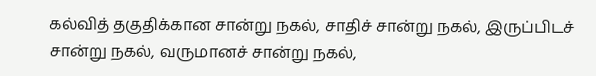கல்வித் தகுதிக்கான சான்று நகல், சாதிச் சான்று நகல், இருப்பிடச் சான்று நகல், வருமானச் சான்று நகல்,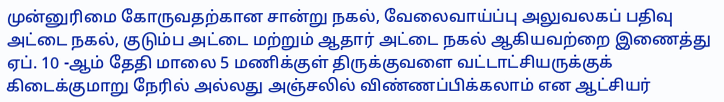முன்னுரிமை கோருவதற்கான சான்று நகல், வேலைவாய்ப்பு அலுவலகப் பதிவு அட்டை நகல், குடும்ப அட்டை மற்றும் ஆதார் அட்டை நகல் ஆகியவற்றை இணைத்து ஏப். 10 -ஆம் தேதி மாலை 5 மணிக்குள் திருக்குவளை வட்டாட்சியருக்குக் கிடைக்குமாறு நேரில் அல்லது அஞ்சலில் விண்ணப்பிக்கலாம் என ஆட்சியர்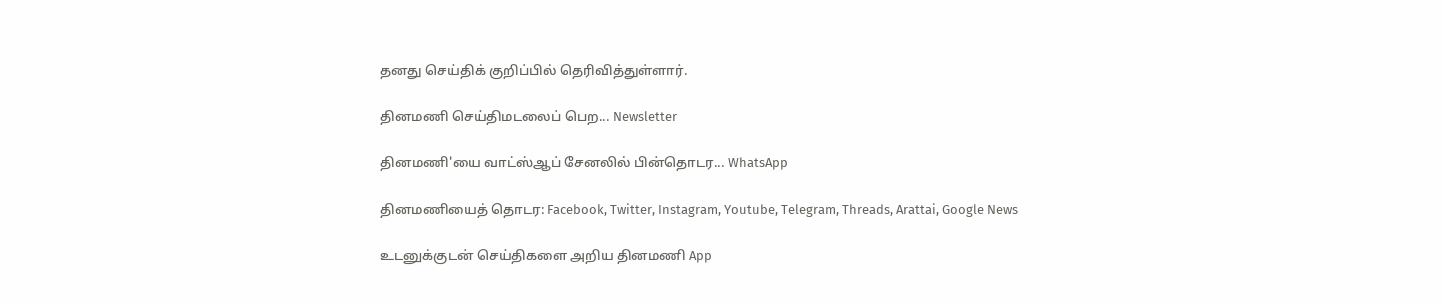தனது செய்திக் குறிப்பில் தெரிவித்துள்ளார்.

தினமணி செய்திமடலைப் பெற... Newsletter

தினமணி'யை வாட்ஸ்ஆப் சேனலில் பின்தொடர... WhatsApp

தினமணியைத் தொடர: Facebook, Twitter, Instagram, Youtube, Telegram, Threads, Arattai, Google News

உடனுக்குடன் செய்திகளை அறிய தினமணி App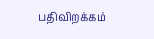பதிவிறக்கம்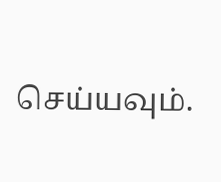செய்யவும்.